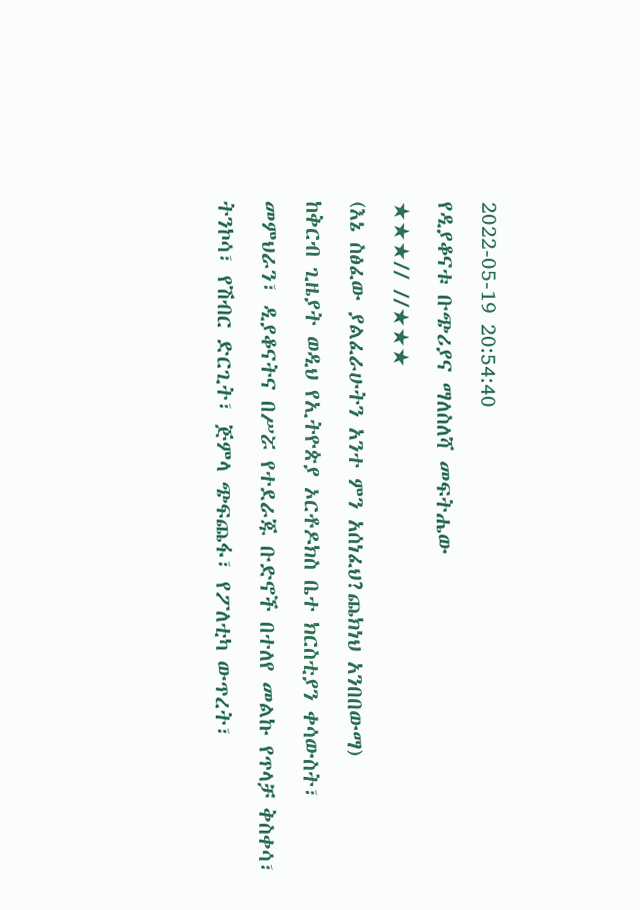2022-05-19 20:54:40
የዲያቆናቱ ቡጭሪያና ማለስለሻ መፍትሔው
★★★// //★★★
(እኔ ስፅፈው ያልፈራሁትን አንተ ምን አሰነፈህ?ጨክነህ አንበበውማ)
ከቅርብ ጊዜያት ወዲህ የኢትዮጵያ ኦርቶዶክስ ቤተ ክርስቲያን ቀሳውስት፣ መምህራን፣ ዲያቆናትና በሥሯ የተደራጁ ቡድኖች በተለየ መልኩ የጥላቻ ቅስቀሳ፣ ትንኮሳ፣ የሽብር ድርጊት፣ ጅምላ ጭፍጨፋ፣ የፖለቲካ ውጥረት፣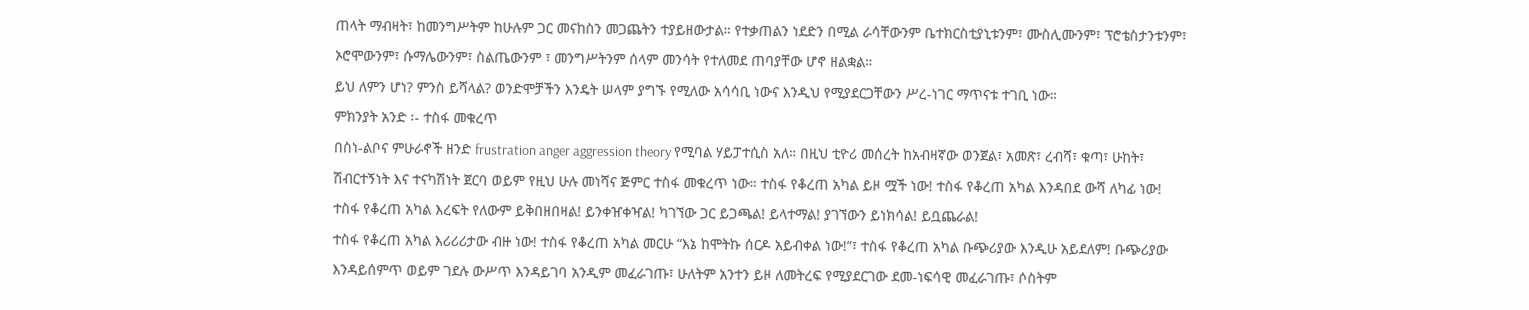ጠላት ማብዛት፣ ከመንግሥትም ከሁሉም ጋር መናከስን መጋጨትን ተያይዘውታል። የተቃጠልን ነደድን በሚል ራሳቸውንም ቤተክርስቲያኒቱንም፣ ሙስሊሙንም፣ ፕሮቴስታንቱንም፣ ኦሮሞውንም፣ ሱማሌውንም፣ ስልጤውንም ፣ መንግሥትንም ሰላም መንሳት የተለመደ ጠባያቸው ሆኖ ዘልቋል።
ይህ ለምን ሆነ? ምንስ ይሻላል? ወንድሞቻችን እንዴት ሠላም ያግኙ የሚለው አሳሳቢ ነውና እንዲህ የሚያደርጋቸውን ሥረ-ነገር ማጥናቱ ተገቢ ነው።
ምክንያት አንድ ፡- ተስፋ መቁረጥ
በስነ-ልቦና ምሁራኖች ዘንድ frustration anger aggression theory የሚባል ሃይፓተሲስ አለ። በዚህ ቲዮሪ መሰረት ከአብዛኛው ወንጀል፣ አመጽ፣ ረብሻ፣ ቁጣ፣ ሁከት፣ ሽብርተኝነት እና ተናካሽነት ጀርባ ወይም የዚህ ሁሉ መነሻና ጅምር ተስፋ መቁረጥ ነው። ተስፋ የቆረጠ አካል ይዞ ሟች ነው! ተስፋ የቆረጠ አካል እንዳበደ ውሻ ለካፊ ነው! ተስፋ የቆረጠ አካል እረፍት የለውም ይቅበዘበዛል! ይንቀዠቀዣል! ካገኘው ጋር ይጋጫል! ይላተማል! ያገኘውን ይነክሳል! ይቧጨራል!
ተስፋ የቆረጠ አካል እሪሪሪታው ብዙ ነው! ተስፋ የቆረጠ አካል መርሁ “እኔ ከሞትኩ ሰርዶ አይብቀል ነው!”፣ ተስፋ የቆረጠ አካል ቡጭሪያው እንዲሁ አይደለም! ቡጭሪያው እንዳይሰምጥ ወይም ገደሉ ውሥጥ እንዳይገባ አንዲም መፈራገጡ፣ ሁለትም አንተን ይዞ ለመትረፍ የሚያደርገው ደመ-ነፍሳዊ መፈራገጡ፣ ሶስትም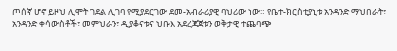ጦሰኛ ሆኖ ይዞህ ሊሞት ገደል ሊገባ የሚያደርገው ደመ-አብራሪያዊ ባህሪው ነው። የቤተ-ክርስቲያኒቱ አንዳንድ ማህበራት፣ አንዳንድ ቀሳውስቶች፣ መምህራን፣ ዲያቆናቱና ህቡእ አደረጃጀቱን ወቅታዊ ተጨባጭ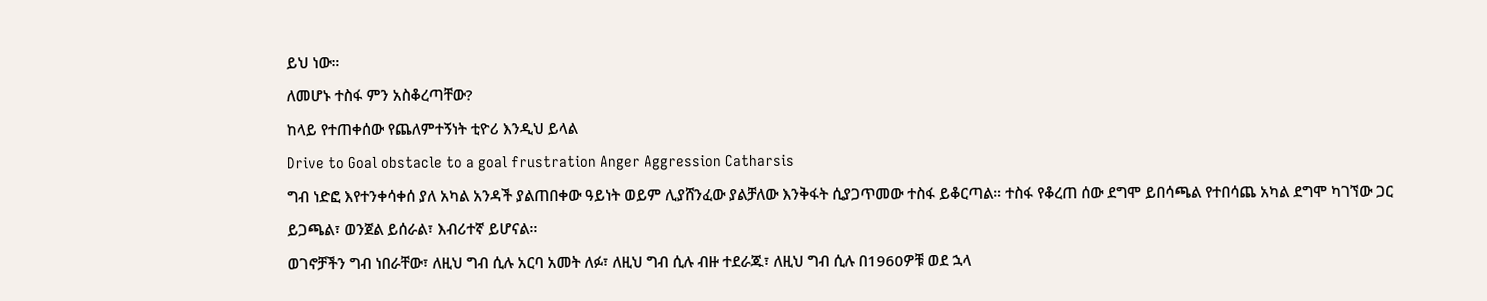ይህ ነው።
ለመሆኑ ተስፋ ምን አስቆረጣቸው?
ከላይ የተጠቀሰው የጨለምተኝነት ቲዮሪ እንዲህ ይላል
Drive to Goal obstacle to a goal frustration Anger Aggression Catharsis
ግብ ነድፎ እየተንቀሳቀሰ ያለ አካል አንዳች ያልጠበቀው ዓይነት ወይም ሊያሸንፈው ያልቻለው እንቅፋት ሲያጋጥመው ተስፋ ይቆርጣል። ተስፋ የቆረጠ ሰው ደግሞ ይበሳጫል የተበሳጨ አካል ደግሞ ካገኘው ጋር ይጋጫል፣ ወንጀል ይሰራል፣ እብሪተኛ ይሆናል፡፡
ወገኖቻችን ግብ ነበራቸው፣ ለዚህ ግብ ሲሉ አርባ አመት ለፉ፣ ለዚህ ግብ ሲሉ ብዙ ተደራጁ፣ ለዚህ ግብ ሲሉ በ1960ዎቹ ወደ ኋላ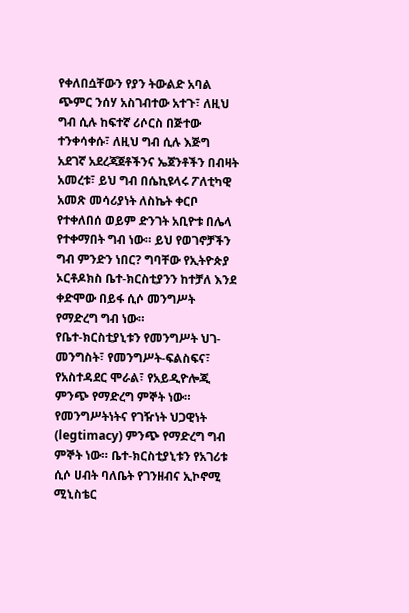የቀለበሷቸውን የያን ትውልድ አባል ጭምር ንሰሃ አስገብተው አተጉ፣ ለዚህ ግብ ሲሉ ከፍተኛ ሪሶርስ በጅተው ተንቀሳቀሱ፣ ለዚህ ግብ ሲሉ እጅግ አደገኛ አደረጃጀቶችንና ኤጀንቶችን በብዛት አመረቱ፣ ይህ ግብ በሴኪዩላሩ ፖለቲካዊ አመጽ መሳሪያነት ለስኬት ቀርቦ የተቀለበሰ ወይም ድንገት አቢዮቱ በሌላ የተቀማበት ግብ ነው። ይህ የወገኖቻችን ግብ ምንድን ነበር? ግባቸው የኢትዮጵያ ኦርቶዶክስ ቤተ-ክርስቲያንን ከተቻለ እንደ ቀድሞው በይፋ ሲሶ መንግሥት የማድረግ ግብ ነው።
የቤተ-ክርስቲያኒቱን የመንግሥት ህገ-መንግስት፣ የመንግሥት-ፍልስፍና፣ የአስተዳደር ሞራል፣ የአይዲዮሎጂ ምንጭ የማድረግ ምኞት ነው። የመንግሥትነትና የገዥነት ህጋዊነት (legtimacy) ምንጭ የማድረግ ግብ ምኞት ነው። ቤተ-ክርስቲያኒቱን የአገሪቱ ሲሶ ሀብት ባለቤት የገንዘብና ኢኮኖሚ ሚኒስቴር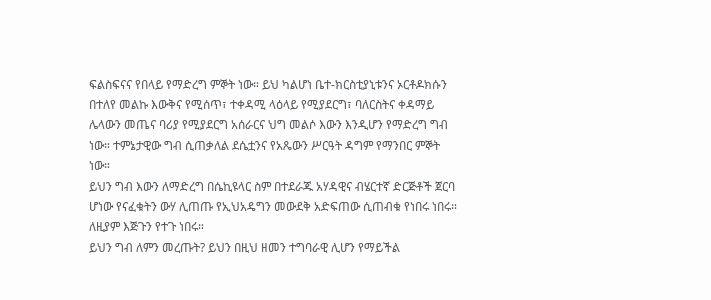ፍልስፍናና የበላይ የማድረግ ምኞት ነው። ይህ ካልሆነ ቤተ-ክርስቲያኒቱንና ኦርቶዶክሱን በተለየ መልኩ እውቅና የሚሰጥ፣ ተቀዳሚ ላዕላይ የሚያደርግ፣ ባለርስትና ቀዳማይ ሌላውን መጤና ባሪያ የሚያደርግ አሰራርና ህግ መልሶ እውን እንዲሆን የማድረግ ግብ ነው። ተምኔታዊው ግብ ሲጠቃለል ደሴቷንና የአጼውን ሥርዓት ዳግም የማንበር ምኞት ነው።
ይህን ግብ እውን ለማድረግ በሴኪዩላር ስም በተደራጁ አሃዳዊና ብሄርተኛ ድርጅቶች ጀርባ ሆነው የናፈቁትን ውሃ ሊጠጡ የኢህአዴግን መውደቅ አድፍጠው ሲጠብቁ የነበሩ ነበሩ። ለዚያም እጅጉን የተጉ ነበሩ።
ይህን ግብ ለምን መረጡት? ይህን በዚህ ዘመን ተግባራዊ ሊሆን የማይችል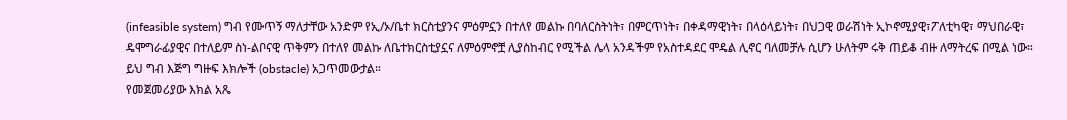(infeasible system) ግብ የሙጥኝ ማለታቸው አንድም የኢ/ኦ/ቤተ ክርስቲያንና ምዕምኗን በተለየ መልኩ በባለርስትነት፣ በምርጥነት፣ በቀዳማዊነት፣ በላዕላይነት፣ በህጋዊ ወራሽነት ኢኮኖሚያዊ፣ፖለቲካዊ፣ ማህበራዊ፣ ዴሞግራፊያዊና በተለይም ስነ-ልቦናዊ ጥቅምን በተለየ መልኩ ለቤተክርስቲያኗና ለምዕምኖቿ ሊያስከብር የሚችል ሌላ አንዳችም የአስተዳደር ሞዴል ሊኖር ባለመቻሉ ሲሆን ሁለትም ሩቅ ጠይቆ ብዙ ለማትረፍ በሚል ነው።
ይህ ግብ እጅግ ግዙፍ እክሎች (obstacle) አጋጥመውታል።
የመጀመሪያው እክል አጼ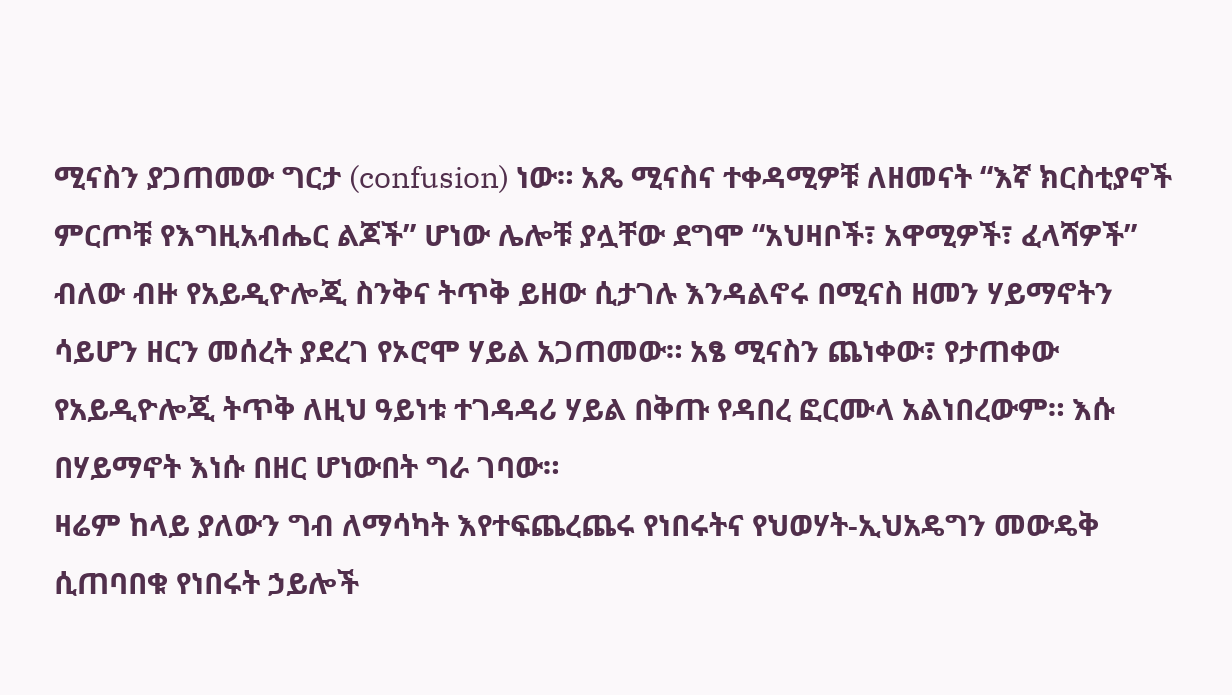ሚናስን ያጋጠመው ግርታ (confusion) ነው። አጼ ሚናስና ተቀዳሚዎቹ ለዘመናት “እኛ ክርስቲያኖች ምርጦቹ የእግዚአብሔር ልጆች” ሆነው ሌሎቹ ያሏቸው ደግሞ “አህዛቦች፣ አዋሚዎች፣ ፈላሻዎች” ብለው ብዙ የአይዲዮሎጂ ስንቅና ትጥቅ ይዘው ሲታገሉ እንዳልኖሩ በሚናስ ዘመን ሃይማኖትን ሳይሆን ዘርን መሰረት ያደረገ የኦሮሞ ሃይል አጋጠመው። አፄ ሚናስን ጨነቀው፣ የታጠቀው የአይዲዮሎጂ ትጥቅ ለዚህ ዓይነቱ ተገዳዳሪ ሃይል በቅጡ የዳበረ ፎርሙላ አልነበረውም። እሱ በሃይማኖት እነሱ በዘር ሆነውበት ግራ ገባው።
ዛሬም ከላይ ያለውን ግብ ለማሳካት እየተፍጨረጨሩ የነበሩትና የህወሃት-ኢህአዴግን መውዴቅ ሲጠባበቁ የነበሩት ኃይሎች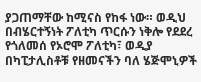ያጋጠማቸው ከሚናስ የከፋ ነው። ወዲህ በብሄርተኝነት ፖለቲካ ጥርሱን ነቅሎ የደደረ የጎለመሰ የኦሮሞ ፖለቲካ፣ ወዲያ በካፒታሊስቶቹ የዘመናችን ባለ ሄጅሞኒዎች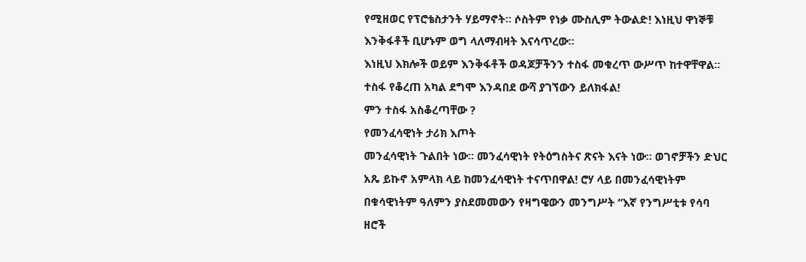የሚዘወር የፕሮቴስታንት ሃይማኖት። ሶስትም የነቃ ሙስሊም ትውልድ! እነዚህ ዋነኞቹ እንቅፋቶች ቢሆኑም ወግ ላለማብዛት እናሳጥረው።
እነዚህ እክሎች ወይም እንቅፋቶች ወዳጆቻችንን ተስፋ መቁረጥ ውሥጥ ከተዋቸዋል። ተስፋ የቆረጠ አካል ደግሞ እንዳበደ ውሻ ያገኘውን ይለክፋል!
ምን ተስፋ አስቆረጣቸው ?
የመንፈሳዊነት ታሪክ እጦት
መንፈሳዊነት ጉልበት ነው። መንፈሳዊነት የትዕግስትና ጽናት እናት ነው። ወገኖቻችን ድህር አጼ ይኩኖ አምላክ ላይ ከመንፈሳዊነት ተናጥበዋል! ሮሃ ላይ በመንፈሳዊነትም በቁሳዊነትም ዓለምን ያስደመመውን የዛግዌውን መንግሥት “እኛ የንግሥቲቱ የሳባ ዘሮች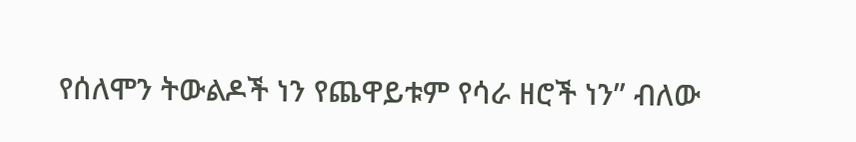የሰለሞን ትውልዶች ነን የጨዋይቱም የሳራ ዘሮች ነን” ብለው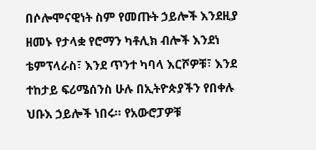በሶሎሞናዊነት ስም የመጡት ኃይሎች እንደዚያ ዘመኑ የታላቋ የሮማን ካቶሊክ ብሎች እንደነ ቴምፕላራስ፣ እንደ ጥንተ ካባላ እርሾዎቹ፣ እንደ ተከታይ ፍሪሜሰንስ ሁሉ በኢትዮጵያችን የበቀሉ ህቡእ ኃይሎች ነበሩ። የአውሮፓዎቹ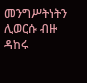መንግሥትነትን ሊወርሱ ብዙ ዳከሩ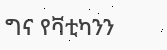ግና የቫቲካንን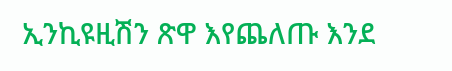ኢንኪዩዚሽን ጽዋ እየጨለጡ እንደ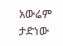አውሬም ታድነው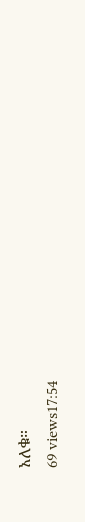አለቁ።
69 views17:54